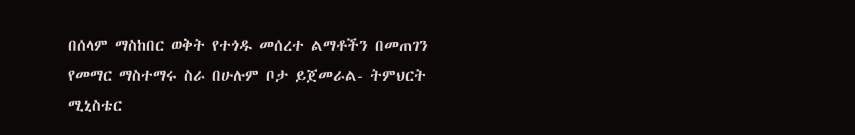በሰላም ማስከበር ወቅት የተጎዱ መሰረተ ልማቶችን በመጠገን የመማር ማስተማሩ ስራ በሁሉም ቦታ ይጀመራል- ትምህርት ሚኒስቴር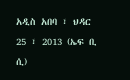አዲስ አበባ ፣ ህዳር 25 ፣ 2013 (ኤፍ ቢ ሲ)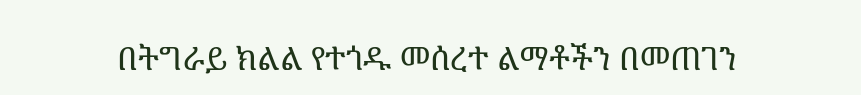በትግራይ ክልል የተጎዱ መሰረተ ልማቶችን በመጠገን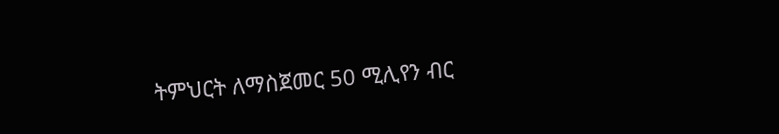ትምህርት ለማስጀመር 50 ሚሊየን ብር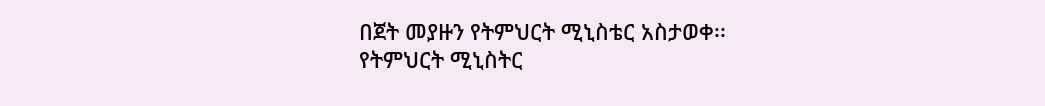በጀት መያዙን የትምህርት ሚኒስቴር አስታወቀ፡፡
የትምህርት ሚኒስትር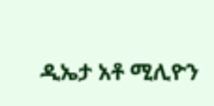ዲኤታ አቶ ሚሊዮን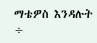ማቴዎስ እንዳሉት ÷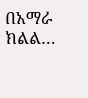በአማራ ክልል…